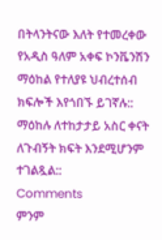በትላንትናው እለት የተመረቀው የአዲስ ዓለም አቀፍ ኮንቬንሽን ማዕከል የተለያዩ ህብረተሰብ ክፍሎች እየጎበኙ ይገኛሉ::
ማዕከሉ ለተከታታይ አስር ቀናት ለጉብኝት ክፍት እንደሚሆንም ተገልጿል::
Comments
ምንም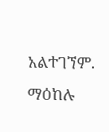አልተገኘም.
ማዕከሉ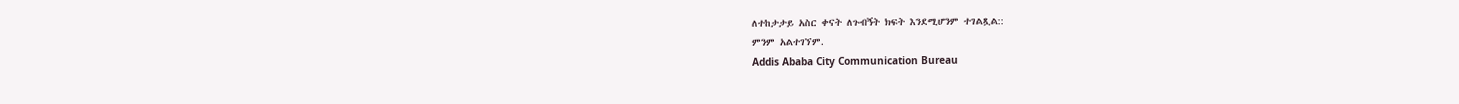ለተከታታይ አስር ቀናት ለጉብኝት ክፍት እንደሚሆንም ተገልጿል::
ምንም አልተገኘም.
Addis Ababa City Communication Bureau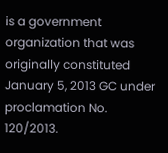is a government organization that was originally constituted January 5, 2013 GC under proclamation No. 120/2013.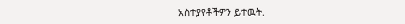አስተያየቶችዎን ይተዉት.